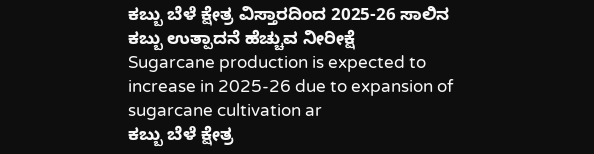ಕಬ್ಬು ಬೆಳೆ ಕ್ಷೇತ್ರ ವಿಸ್ತಾರದಿಂದ 2025-26 ಸಾಲಿನ ಕಬ್ಬು ಉತ್ಪಾದನೆ ಹೆಚ್ಚುವ ನೀರೀಕ್ಷೆ
Sugarcane production is expected to increase in 2025-26 due to expansion of sugarcane cultivation ar
ಕಬ್ಬು ಬೆಳೆ ಕ್ಷೇತ್ರ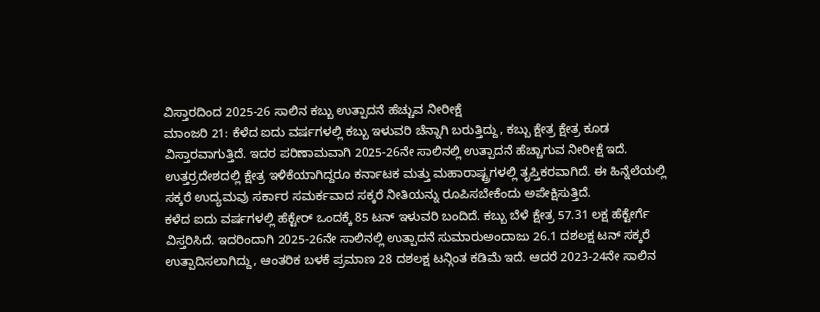ವಿಸ್ತಾರದಿಂದ 2025-26 ಸಾಲಿನ ಕಬ್ಬು ಉತ್ಪಾದನೆ ಹೆಚ್ಚುವ ನೀರೀಕ್ಷೆ
ಮಾಂಜರಿ 21: ಕೆಳೆದ ಐದು ವರ್ಷಗಳಲ್ಲಿ ಕಬ್ಬು ಇಳುವರಿ ಚೆನ್ನಾಗಿ ಬರುತ್ತಿದ್ದು, ಕಬ್ಬು ಕ್ಷೇತ್ರ ಕ್ಷೇತ್ರ ಕೂಡ ವಿಸ್ತಾರವಾಗುತ್ತಿದೆ. ಇದರ ಪರಿಣಾಮವಾಗಿ 2025-26ನೇ ಸಾಲಿನಲ್ಲಿ ಉತ್ಪಾದನೆ ಹೆಚ್ಚಾಗುವ ನೀರೀಕ್ಷೆ ಇದೆ. ಉತ್ತರ್ರದೇಶದಲ್ಲಿ ಕ್ಷೇತ್ರ ಇಳಿಕೆಯಾಗಿದ್ದರೂ ಕರ್ನಾಟಕ ಮತ್ತು ಮಹಾರಾಷ್ಟ್ರಗಳಲ್ಲಿ ತೃಪ್ತಿಕರವಾಗಿದೆ. ಈ ಹಿನ್ನೆಲೆಯಲ್ಲಿ ಸಕ್ಕರೆ ಉದ್ಯಮವು ಸರ್ಕಾರ ಸಮರ್ಕವಾದ ಸಕ್ಕರೆ ನೀತಿಯನ್ನು ರೂಪಿಸಬೇಕೆಂದು ಅಪೇಕ್ಷಿಸುತ್ತಿದೆ.
ಕಳೆದ ಐದು ವರ್ಷಗಳಲ್ಲಿ ಹೆಕ್ಟೇರ್ ಒಂದಕ್ಕೆ 85 ಟನ್ ಇಳುವರಿ ಬಂದಿದೆ. ಕಬ್ಬು ಬೆಳೆ ಕ್ಷೇತ್ರ 57.31 ಲಕ್ಷ ಹೆಕ್ಟೇರ್ಗೆ ವಿಸ್ತರಿಸಿದೆ. ಇದರಿಂದಾಗಿ 2025-26ನೇ ಸಾಲಿನಲ್ಲಿ ಉತ್ಪಾದನೆ ಸುಮಾರುಅಂದಾಜು 26.1 ದಶಲಕ್ಷ ಟನ್ ಸಕ್ಕರೆ ಉತ್ಪಾದಿಸಲಾಗಿದ್ದು, ಆಂತರಿಕ ಬಳಕೆ ಪ್ರಮಾಣ 28 ದಶಲಕ್ಷ ಟನ್ಗಿಂತ ಕಡಿಮೆ ಇದೆ. ಆದರೆ 2023-24ನೇ ಸಾಲಿನ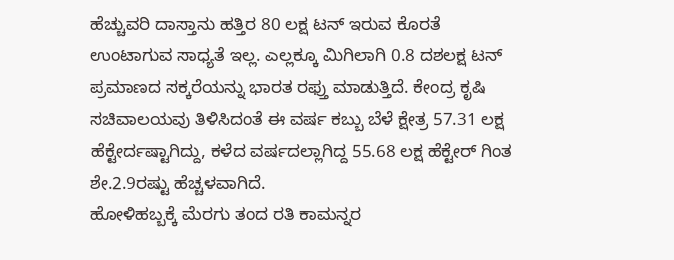ಹೆಚ್ಚುವರಿ ದಾಸ್ತಾನು ಹತ್ತಿರ 80 ಲಕ್ಷ ಟನ್ ಇರುವ ಕೊರತೆ ಉಂಟಾಗುವ ಸಾಧ್ಯತೆ ಇಲ್ಲ. ಎಲ್ಲಕ್ಕೂ ಮಿಗಿಲಾಗಿ 0.8 ದಶಲಕ್ಷ ಟನ್ ಪ್ರಮಾಣದ ಸಕ್ಕರೆಯನ್ನು ಭಾರತ ರಫ್ತು ಮಾಡುತ್ತಿದೆ. ಕೇಂದ್ರ ಕೃಷಿ ಸಚಿವಾಲಯವು ತಿಳಿಸಿದಂತೆ ಈ ವರ್ಷ ಕಬ್ಬು ಬೆಳೆ ಕ್ಷೇತ್ರ 57.31 ಲಕ್ಷ ಹೆಕ್ಟೇರ್ದಷ್ಟಾಗಿದ್ದು, ಕಳೆದ ವರ್ಷದಲ್ಲಾಗಿದ್ದ 55.68 ಲಕ್ಷ ಹೆಕ್ಟೇರ್ ಗಿಂತ ಶೇ.2.9ರಷ್ಟು ಹೆಚ್ಚಳವಾಗಿದೆ.
ಹೋಳಿಹಬ್ಬಕ್ಕೆ ಮೆರಗು ತಂದ ರತಿ ಕಾಮನ್ನರ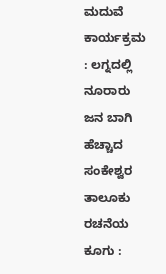ಮದುವೆ ಕಾರ್ಯಕ್ರಮ : ಲಗ್ನದಲ್ಲಿ ನೂರಾರು ಜನ ಬಾಗಿ
ಹೆಚ್ಚಾದ ಸಂಕೇಶ್ವರ ತಾಲೂಕು ರಚನೆಯ ಕೂಗು :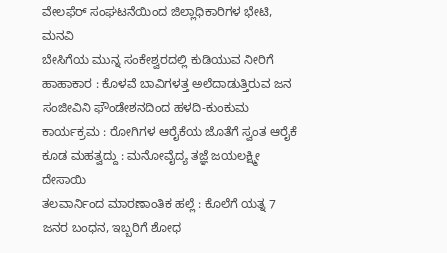ವೇಲಫೆರ್ ಸಂಘಟನೆಯಿಂದ ಜಿಲ್ಲಾಧಿಕಾರಿಗಳ ಭೇಟಿ, ಮನವಿ
ಬೇಸಿಗೆಯ ಮುನ್ನ ಸಂಕೇಶ್ವರದಲ್ಲಿ ಕುಡಿಯುವ ನೀರಿಗೆ ಹಾಹಾಕಾರ : ಕೊಳವೆ ಬಾವಿಗಳತ್ತ ಅಲೆದಾಡುತ್ತಿರುವ ಜನ
ಸಂಜೀವಿನಿ ಫೌಂಡೇಶನದಿಂದ ಹಳದಿ-ಕುಂಕುಮ ಕಾರ್ಯಕ್ರಮ : ರೋಗಿಗಳ ಆರೈಕೆಯ ಜೊತೆಗೆ ಸ್ವಂತ ಆರೈಕೆ ಕೂಡ ಮಹತ್ವದ್ದು : ಮನೋವೈದ್ಯ ತಜ್ಞೆ ಜಯಲಕ್ಷ್ಮೀ ದೇಸಾಯಿ
ತಲವಾರ್ನಿಂದ ಮಾರಣಾಂತಿಕ ಹಲ್ಲೆ : ಕೊಲೆಗೆ ಯತ್ನ 7 ಜನರ ಬಂಧನ, ಇಬ್ಬರಿಗೆ ಶೋಧ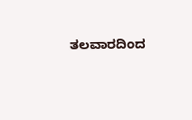ತಲವಾರದಿಂದ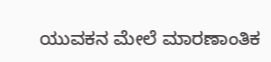ಯುವಕನ ಮೇಲೆ ಮಾರಣಾಂತಿಕ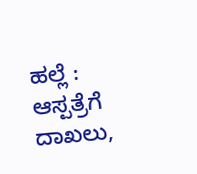ಹಲ್ಲೆ : ಆಸ್ಪತ್ರೆಗೆ ದಾಖಲು,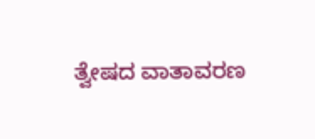ತ್ವೇಷದ ವಾತಾವರಣ